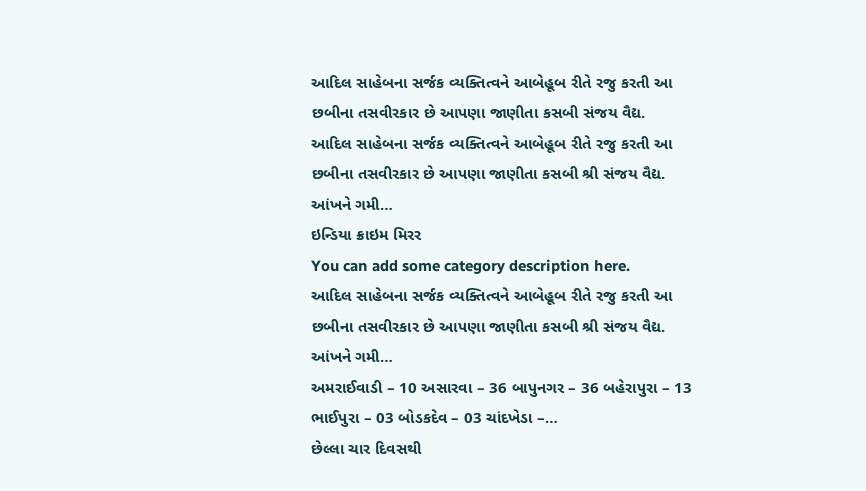આદિલ સાહેબના સર્જક વ્યક્તિત્વને આબેહૂબ રીતે રજુ કરતી આ છબીના તસવીરકાર છે આપણા જાણીતા કસબી સંજય વૈદ્ય.
આદિલ સાહેબના સર્જક વ્યક્તિત્વને આબેહૂબ રીતે રજુ કરતી આ છબીના તસવીરકાર છે આપણા જાણીતા કસબી શ્રી સંજય વૈદ્ય. આંખને ગમી…
ઇન્ડિયા ક્રાઇમ મિરર
You can add some category description here.
આદિલ સાહેબના સર્જક વ્યક્તિત્વને આબેહૂબ રીતે રજુ કરતી આ છબીના તસવીરકાર છે આપણા જાણીતા કસબી શ્રી સંજય વૈદ્ય. આંખને ગમી…
અમરાઈવાડી – 10 અસારવા – 36 બાપુનગર – 36 બહેરાપુરા – 13 ભાઈપુરા – 03 બોડકદેવ – 03 ચાંદખેડા –…
છેલ્લા ચાર દિવસથી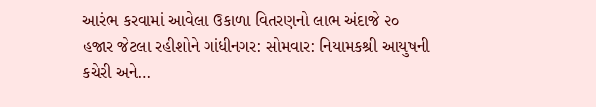આરંભ કરવામાં આવેલા ઉકાળા વિતરણનો લાભ અંદાજે ૨૦ હજાર જેટલા રહીશોને ગાંધીનગર: સોમવાર: નિયામકશ્રી આયુષની કચેરી અને…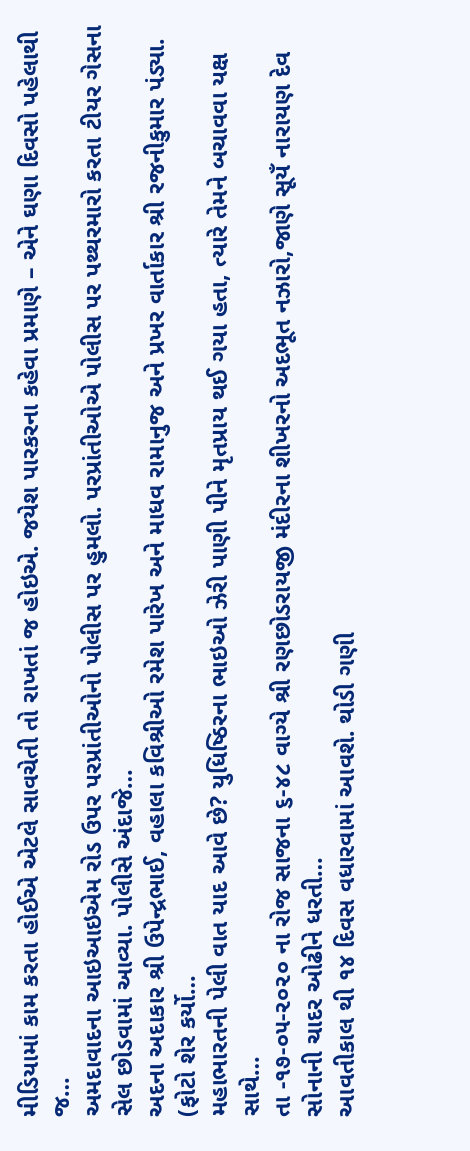મીડિયામાં કામ કરતા હોઈએ એટલે સાવચેતી તો રાખતાં જ હોઇએ. જયેશ પારકરના કહેવા પ્રમાણે – એને ઘણા દિવસો પહેલાથી જ…
અમદાવાદના આઇઆઇએમ રોડ ઉપર પરપ્રાંતીઓનો પોલીસ પર હુમલો. પરપ્રાંતીઓએ પોલીસ પર પથ્થરમારો કરતા ટીયર ગેસના સેલ છોડવામાં આવ્યા. પોલીસે અંદાજે…
અદના અદાકાર શ્રી ઉપેન્દ્રભાઈ, વહાલા કવિશ્રીઓ રમેશ પારેખ અને માધવ રામાનુજ અને પ્રખર વાર્તાકાર શ્રી રજનીકુમાર પંડ્યા. (ફોટો શેર કર્યો…
મહાભારતની પેલી વાત યાદ આવે છે? યુધિષ્ઠિરના ભાઇઓ ઝેરી પાણી પીને મૃતપ્રાય થઈ ગયા હતા, ત્યારે તેમને બચાવવા યક્ષ સાથે…
તા -૧૭-૦૫-૨૦૨૦ ના રોજ સાજના ૬-૪૮ વાગ્યે શ્રી રણછોડરાયજી મંદીરના શીખરનો અદભૂત નઝારો,જાણે સૂયઁ નારાયણ દેવ સોનાની ચાદર ઓઢીને ધરતી…
આવતીકાલ થી ૧૪ દિવસ વધારવામાં આવશે. થોડી ગણી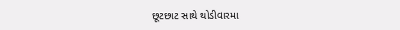છૂટછાટ સાથે થોડીવારમા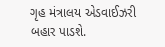ગૃહ મંત્રાલય એડવાઈઝરી બહાર પાડશે.